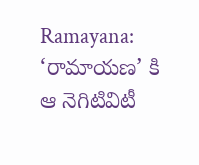Ramayana: ‘రామాయణ’ కి ఆ నెగిటివిటీ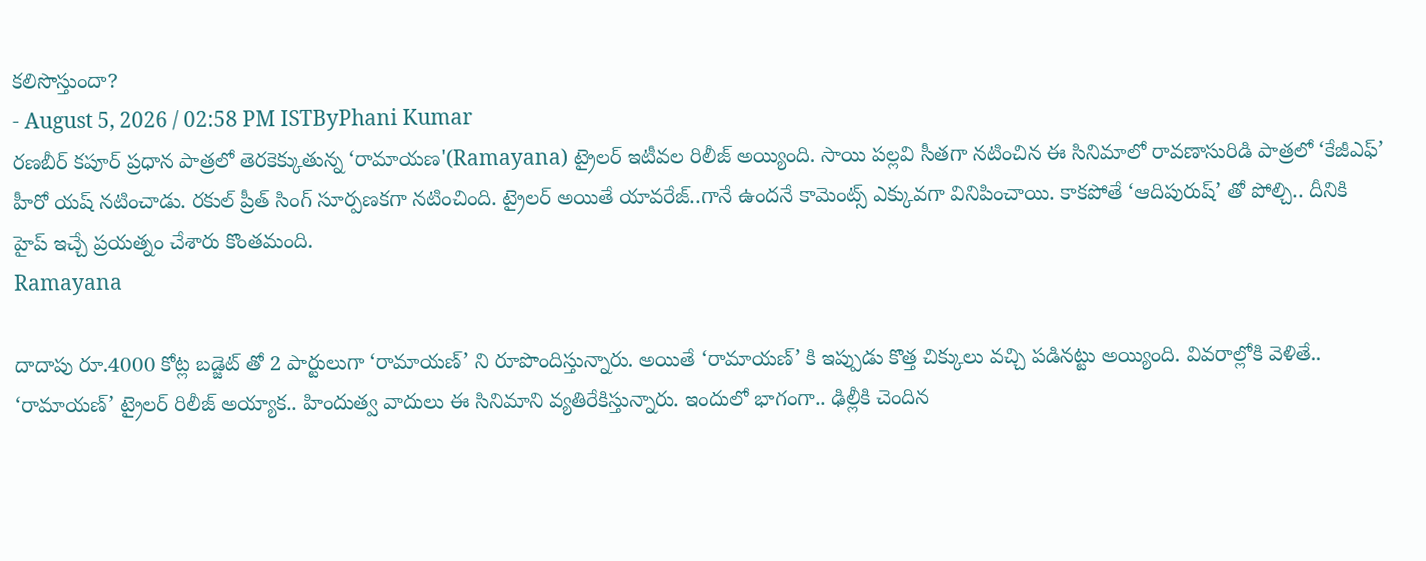కలిసొస్తుందా?
- August 5, 2026 / 02:58 PM ISTByPhani Kumar
రణబీర్ కపూర్ ప్రధాన పాత్రలో తెరకెక్కుతున్న ‘రామాయణ'(Ramayana) ట్రైలర్ ఇటీవల రిలీజ్ అయ్యింది. సాయి పల్లవి సీతగా నటించిన ఈ సినిమాలో రావణాసురిడి పాత్రలో ‘కేజీఎఫ్’ హీరో యష్ నటించాడు. రకుల్ ప్రీత్ సింగ్ సూర్పణకగా నటించింది. ట్రైలర్ అయితే యావరేజ్..గానే ఉందనే కామెంట్స్ ఎక్కువగా వినిపించాయి. కాకపోతే ‘ఆదిపురుష్’ తో పోల్చి.. దీనికి హైప్ ఇచ్చే ప్రయత్నం చేశారు కొంతమంది.
Ramayana

దాదాపు రూ.4000 కోట్ల బడ్జెట్ తో 2 పార్టులుగా ‘రామాయణ్’ ని రూపొందిస్తున్నారు. అయితే ‘రామాయణ్’ కి ఇప్పుడు కొత్త చిక్కులు వచ్చి పడినట్టు అయ్యింది. వివరాల్లోకి వెళితే.. ‘రామాయణ్’ ట్రైలర్ రిలీజ్ అయ్యాక.. హిందుత్వ వాదులు ఈ సినిమాని వ్యతిరేకిస్తున్నారు. ఇందులో భాగంగా.. ఢిల్లీకి చెందిన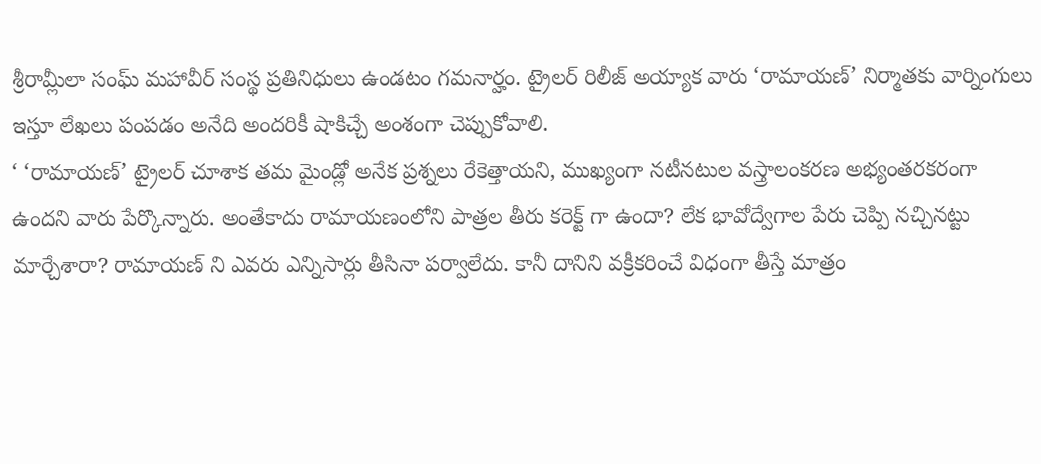శ్రీరామ్లీలా సంఘ్ మహావీర్ సంస్థ ప్రతినిధులు ఉండటం గమనార్హం. ట్రైలర్ రిలీజ్ అయ్యాక వారు ‘రామాయణ్’ నిర్మాతకు వార్నింగులు ఇస్తూ లేఖలు పంపడం అనేది అందరికీ షాకిచ్చే అంశంగా చెప్పుకోవాలి.
‘ ‘రామాయణ్’ ట్రైలర్ చూశాక తమ మైండ్లో అనేక ప్రశ్నలు రేకెత్తాయని, ముఖ్యంగా నటీనటుల వస్త్రాలంకరణ అభ్యంతరకరంగా ఉందని వారు పేర్కొన్నారు. అంతేకాదు రామాయణంలోని పాత్రల తీరు కరెక్ట్ గా ఉందా? లేక భావోద్వేగాల పేరు చెప్పి నచ్చినట్టు మార్చేశారా? రామాయణ్ ని ఎవరు ఎన్నిసార్లు తీసినా పర్వాలేదు. కానీ దానిని వక్రీకరించే విధంగా తీస్తే మాత్రం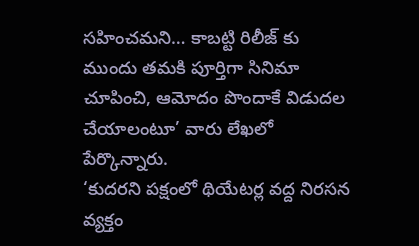సహించమని… కాబట్టి రిలీజ్ కు ముందు తమకి పూర్తిగా సినిమా చూపించి, ఆమోదం పొందాకే విడుదల చేయాలంటూ’ వారు లేఖలో పేర్కొన్నారు.
‘కుదరని పక్షంలో థియేటర్ల వద్ద నిరసన వ్యక్తం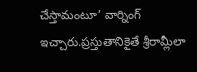చేస్తామంటూ’ వార్నింగ్ ఇచ్చారు.ప్రస్తుతానికైతే శ్రీరామ్లీలా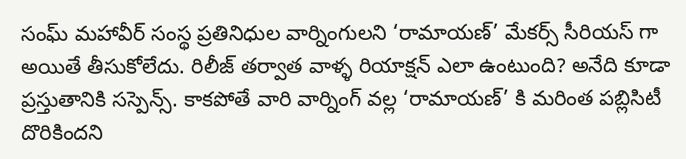సంఘ్ మహావీర్ సంస్థ ప్రతినిధుల వార్నింగులని ‘రామాయణ్’ మేకర్స్ సీరియస్ గా అయితే తీసుకోలేదు. రిలీజ్ తర్వాత వాళ్ళ రియాక్షన్ ఎలా ఉంటుంది? అనేది కూడా ప్రస్తుతానికి సస్పెన్స్. కాకపోతే వారి వార్నింగ్ వల్ల ‘రామాయణ్’ కి మరింత పబ్లిసిటీ దొరికిందని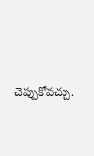చెప్పుకోవచ్చు.